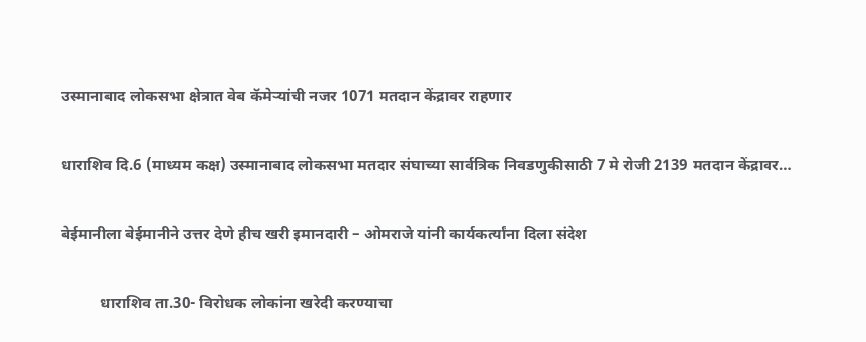उस्मानाबाद लोकसभा क्षेत्रात वेब कॅमेऱ्यांची नजर 1071 मतदान केंद्रावर राहणार

धाराशिव दि.6 (माध्यम कक्ष) उस्मानाबाद लोकसभा मतदार संघाच्या सार्वत्रिक निवडणुकीसाठी 7 मे रोजी 2139 मतदान केंद्रावर…

बेईमानीला बेईमानीने उत्तर देणे हीच खरी इमानदारी – ओमराजे यांनी कार्यकर्त्यांना दिला संदेश

          धाराशिव ता.30- विरोधक लोकांना खरेदी करण्याचा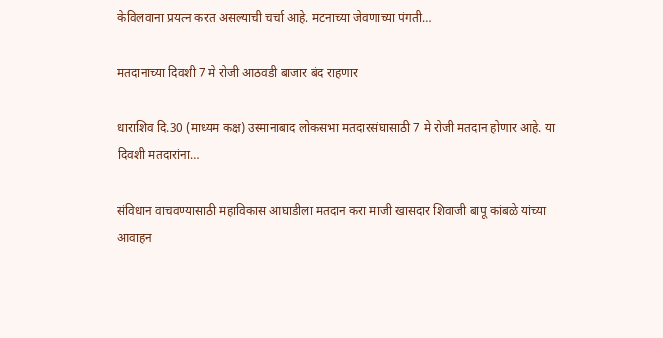केविलवाना प्रयत्न करत असल्याची चर्चा आहे. मटनाच्या जेवणाच्या पंगती…

मतदानाच्या दिवशी 7 मे रोजी आठवडी बाजार बंद राहणार

धाराशिव दि.30 (माध्यम कक्ष) उस्मानाबाद लोकसभा मतदारसंघासाठी 7 मे रोजी मतदान होणार आहे. या दिवशी मतदारांना…

संविधान वाचवण्यासाठी महाविकास आघाडीला मतदान करा माजी खासदार शिवाजी बापू कांबळे यांच्या आवाहन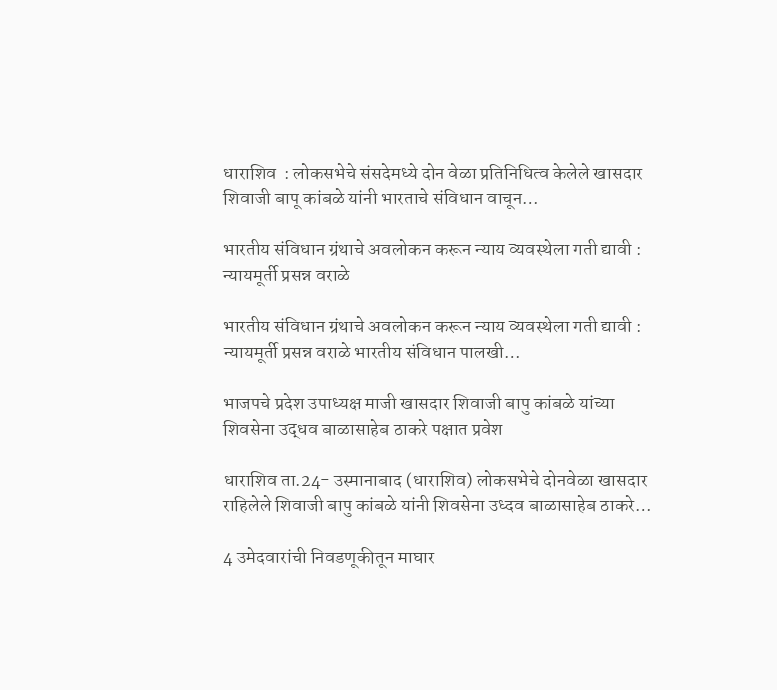धाराशिव  : लोकसभेचे संसदेमध्ये दोन वेळा प्रतिनिधित्व केलेले खासदार शिवाजी बापू कांबळे यांनी भारताचे संविधान वाचून…

भारतीय संविधान ग्रंथाचे अवलोकन करून न्याय व्यवस्थेला गती द्यावी : न्यायमूर्ती प्रसन्न वराळे

भारतीय संविधान ग्रंथाचे अवलोकन करून न्याय व्यवस्थेला गती द्यावी : न्यायमूर्ती प्रसन्न वराळे भारतीय संविधान पालखी…

भाजपचे प्रदेश उपाध्यक्ष माजी खासदार शिवाजी बापु कांबळे यांच्या शिवसेना उद्धव बाळासाहेब ठाकरे पक्षात प्रवेश

धाराशिव ता.24- उस्मानाबाद (धाराशिव) लोकसभेचे दोनवेळा खासदार राहिलेले शिवाजी बापु कांबळे यांनी शिवसेना उध्दव बाळासाहेब ठाकरे…

4 उमेदवारांची निवडणूकीतून माघार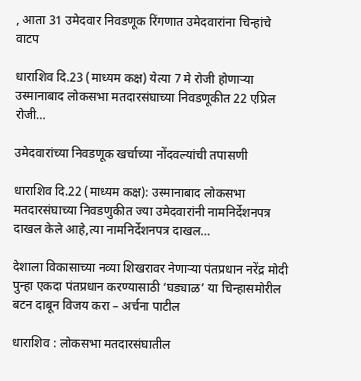, आता 31 उमेदवार निवडणूक रिंगणात उमेदवारांना चिन्हांचे वाटप

धाराशिव दि.23 (माध्यम कक्ष) येत्या 7 मे रोजी होणाऱ्या उस्मानाबाद लोकसभा मतदारसंघाच्या निवडणूकीत 22 एप्रिल रोजी…

उमेदवारांच्या निवडणूक खर्चाच्या नोंदवल्यांची तपासणी

धाराशिव दि.22 (माध्यम कक्ष): उस्मानाबाद लोकसभा मतदारसंघाच्या निवडणुकीत ज्या उमेदवारांनी नामनिर्देशनपत्र दाखल केले आहे,त्या नामनिर्देशनपत्र दाखल…

देशाला विकासाच्या नव्या शिखरावर नेणाऱ्या पंतप्रधान नरेंद्र मोदी पुन्हा एकदा पंतप्रधान करण्यासाठी ‘घड्याळ’ या चिन्हासमोरील बटन दाबून विजय करा – अर्चना पाटील

धाराशिव : लोकसभा मतदारसंघातील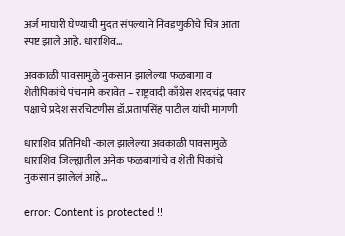अर्ज माघारी घेण्याची मुदत संपल्याने निवडणुकीचे चित्र आता स्पष्ट झाले आहे. धाराशिव…

अवकाळी पावसामुळे नुकसान झालेल्या फळबागा व शेतीपिकांचे पंचनामे करावेत – राष्ट्रवादी काँग्रेस शरदचंद्र पवार पक्षाचे प्रदेश सरचिटणीस डॉ.प्रतापसिंह पाटील यांची मागणी

धाराशिव प्रतिनिधी -काल झालेल्या अवकाळी पावसामुळे धाराशिव जिल्ह्यातील अनेक फळबागांचे व शेती पिकांचे नुकसान झालेलं आहे…

error: Content is protected !!